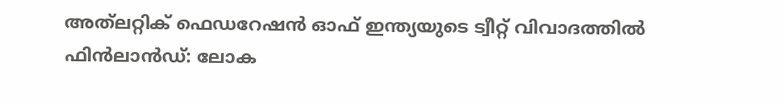അത്‌ലറ്റിക് ഫെഡറേഷന്‍ ഓഫ് ഇന്ത്യയുടെ ട്വീറ്റ് വിവാദത്തില്‍
ഫിൻലാൻഡ്: ലോക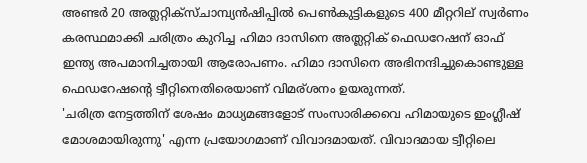അണ്ടർ 20 അത്ലറ്റിക്സ്ചാമ്പ്യൻഷിപ്പിൽ പെൺകുട്ടികളുടെ 400 മീറ്ററില് സ്വർണം കരസ്ഥമാക്കി ചരിത്രം കുറിച്ച ഹിമാ ദാസിനെ അത്ലറ്റിക് ഫെഡറേഷന് ഓഫ് ഇന്ത്യ അപമാനിച്ചതായി ആരോപണം. ഹിമാ ദാസിനെ അഭിനന്ദിച്ചുകൊണ്ടുള്ള ഫെഡറേഷന്റെ ട്വീറ്റിനെതിരെയാണ് വിമര്ശനം ഉയരുന്നത്.
'ചരിത്ര നേട്ടത്തിന് ശേഷം മാധ്യമങ്ങളോട് സംസാരിക്കവെ ഹിമായുടെ ഇംഗ്ലീഷ് മോശമായിരുന്നു' എന്ന പ്രയോഗമാണ് വിവാദമായത്. വിവാദമായ ട്വീറ്റിലെ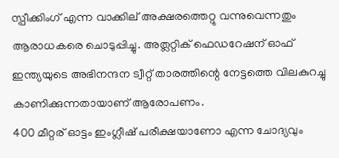സ്പീക്കിംഗ് എന്ന വാക്കില് അക്ഷരത്തെറ്റു വന്നുവെന്നതും ആരാധകരെ ചൊടുപ്പിച്ചു. അത്ലറ്റിക് ഫെഡറേഷന് ഓഫ് ഇന്ത്യയുടെ അഭിനന്ദന ട്വീറ്റ് താരത്തിന്റെ നേട്ടത്തെ വിലകുറച്ചു കാണിക്കുന്നതായാണ് ആരോപണം.
400 മീറ്റര് ഓട്ടം ഇംഗ്ലീഷ് പരീക്ഷയാണോ എന്ന ചോദ്യവും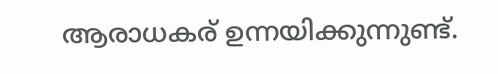ആരാധകര് ഉന്നയിക്കുന്നുണ്ട്.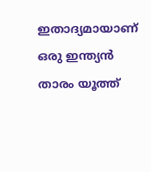ഇതാദ്യമായാണ് ഒരു ഇന്ത്യൻ താരം യൂത്ത്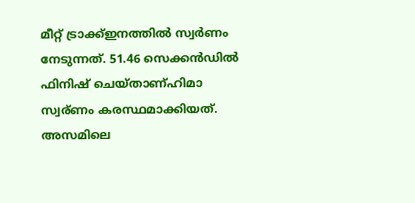മീറ്റ് ട്രാക്ക്ഇനത്തിൽ സ്വർണം നേടുന്നത്. 51.46 സെക്കൻഡിൽ ഫിനിഷ് ചെയ്താണ്ഹിമാ സ്വര്ണം കരസ്ഥമാക്കിയത്. അസമിലെ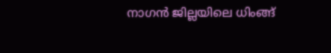നാഗൻ ജില്ലയിലെ ധിംങ്ങ്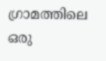ഗ്രാമത്തിലെ ഒരു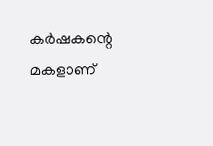കർഷകന്റെ മകളാണ്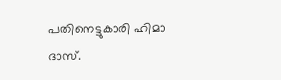പതിനെട്ടുകാരി ഹിമാ ദാസ്.